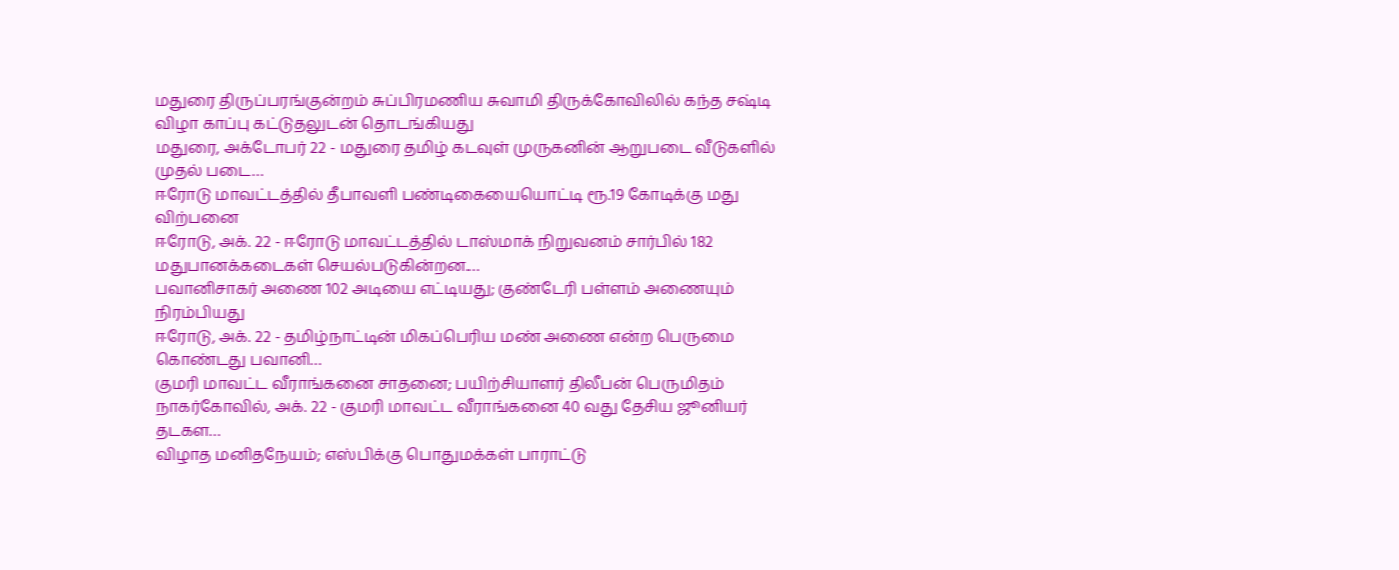மதுரை திருப்பரங்குன்றம் சுப்பிரமணிய சுவாமி திருக்கோவிலில் கந்த சஷ்டி விழா காப்பு கட்டுதலுடன் தொடங்கியது
மதுரை, அக்டோபர் 22 - மதுரை தமிழ் கடவுள் முருகனின் ஆறுபடை வீடுகளில் முதல் படை…
ஈரோடு மாவட்டத்தில் தீபாவளி பண்டிகையையொட்டி ரூ.19 கோடிக்கு மது விற்பனை
ஈரோடு, அக். 22 - ஈரோடு மாவட்டத்தில் டாஸ்மாக் நிறுவனம் சார்பில் 182 மதுபானக்கடைகள் செயல்படுகின்றன.…
பவானிசாகர் அணை 102 அடியை எட்டியது; குண்டேரி பள்ளம் அணையும் நிரம்பியது
ஈரோடு, அக். 22 - தமிழ்நாட்டின் மிகப்பெரிய மண் அணை என்ற பெருமை கொண்டது பவானி…
குமரி மாவட்ட வீராங்கனை சாதனை; பயிற்சியாளர் திலீபன் பெருமிதம்
நாகர்கோவில், அக். 22 - குமரி மாவட்ட வீராங்கனை 40 வது தேசிய ஜூனியர் தடகள…
விழாத மனிதநேயம்; எஸ்பிக்கு பொதுமக்கள் பாராட்டு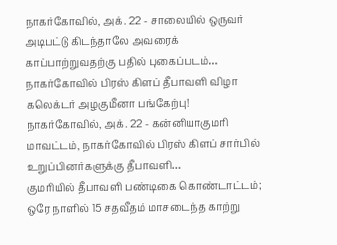நாகர்கோவில், அக். 22 - சாலையில் ஒருவர் அடிபட்டு கிடந்தாலே அவரைக் காப்பாற்றுவதற்கு பதில் புகைப்படம்…
நாகர்கோவில் பிரஸ் கிளப் தீபாவளி விழா கலெக்டர் அழகுமீனா பங்கேற்பு!
நாகர்கோவில், அக். 22 - கன்னியாகுமரி மாவட்டம், நாகர்கோவில் பிரஸ் கிளப் சார்பில் உறுப்பினர்களுக்கு தீபாவளி…
குமரியில் தீபாவளி பண்டிகை கொண்டாட்டம்; ஒரே நாளில் 15 சதவீதம் மாசடைந்த காற்று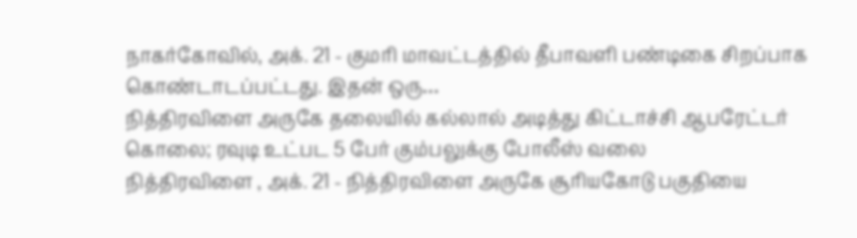நாகர்கோவில், அக். 21 - குமரி மாவட்டத்தில் தீபாவளி பண்டிகை சிறப்பாக கொண்டாடப்பட்டது. இதன் ஒரு…
நித்திரவிளை அருகே தலையில் கல்லால் அடித்து கிட்டாச்சி ஆபரேட்டர் கொலை; ரவுடி உட்பட 5 பேர் கும்பலுக்கு போலீஸ் வலை
நித்திரவிளை , அக். 21 - நித்திரவிளை அருகே சூரியகோடு பகுதியை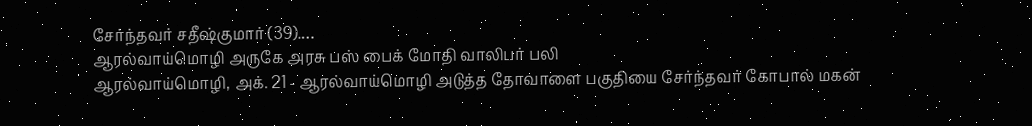சேர்ந்தவர் சதீஷ்குமார் (39).…
ஆரல்வாய்மொழி அருகே அரசு பஸ் பைக் மோதி வாலிபர் பலி
ஆரல்வாய்மொழி, அக். 21 - ஆரல்வாய்மொழி அடுத்த தோவாளை பகுதியை சேர்ந்தவர் கோபால் மகன்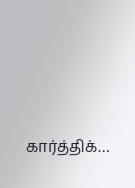கார்த்திக்…